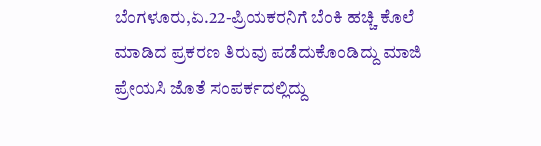ಬೆಂಗಳೂರು,ಏ.22-ಪ್ರಿಯಕರನಿಗೆ ಬೆಂಕಿ ಹಚ್ಚಿ ಕೊಲೆ ಮಾಡಿದ ಪ್ರಕರಣ ತಿರುವು ಪಡೆದುಕೊಂಡಿದ್ದು ಮಾಜಿ ಪ್ರೇಯಸಿ ಜೊತೆ ಸಂಪರ್ಕದಲ್ಲಿದ್ದು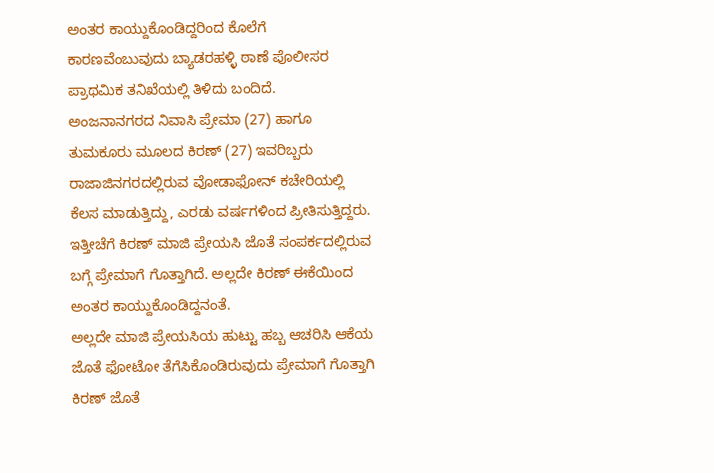ಅಂತರ ಕಾಯ್ದುಕೊಂಡಿದ್ದರಿಂದ ಕೊಲೆಗೆ ಕಾರಣವೆಂಬುವುದು ಬ್ಯಾಡರಹಳ್ಳಿ ಠಾಣೆ ಪೊಲೀಸರ ಪ್ರಾಥಮಿಕ ತನಿಖೆಯಲ್ಲಿ ತಿಳಿದು ಬಂದಿದೆ.
ಅಂಜನಾನಗರದ ನಿವಾಸಿ ಪ್ರೇಮಾ (27) ಹಾಗೂ ತುಮಕೂರು ಮೂಲದ ಕಿರಣ್ (27) ಇವರಿಬ್ಬರು ರಾಜಾಜಿನಗರದಲ್ಲಿರುವ ವೋಡಾಫೋನ್ ಕಚೇರಿಯಲ್ಲಿ ಕೆಲಸ ಮಾಡುತ್ತಿದ್ದು, ಎರಡು ವರ್ಷಗಳಿಂದ ಪ್ರೀತಿಸುತ್ತಿದ್ದರು. ಇತ್ತೀಚೆಗೆ ಕಿರಣ್ ಮಾಜಿ ಪ್ರೇಯಸಿ ಜೊತೆ ಸಂಪರ್ಕದಲ್ಲಿರುವ ಬಗ್ಗೆ ಪ್ರೇಮಾಗೆ ಗೊತ್ತಾಗಿದೆ. ಅಲ್ಲದೇ ಕಿರಣ್ ಈಕೆಯಿಂದ ಅಂತರ ಕಾಯ್ದುಕೊಂಡಿದ್ದನಂತೆ.
ಅಲ್ಲದೇ ಮಾಜಿ ಪ್ರೇಯಸಿಯ ಹುಟ್ಟು ಹಬ್ಬ ಆಚರಿಸಿ ಆಕೆಯ ಜೊತೆ ಫೋಟೋ ತೆಗೆಸಿಕೊಂಡಿರುವುದು ಪ್ರೇಮಾಗೆ ಗೊತ್ತಾಗಿ ಕಿರಣ್ ಜೊತೆ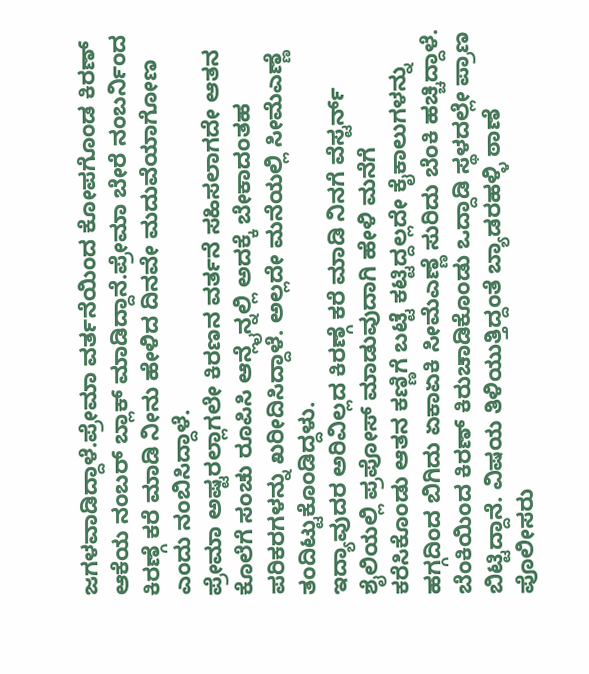ಜಗಳವಾಡಿದ್ದಾಳೆ.ಪ್ರೇಮಾ ವರ್ತನೆಯಿಂದ ಕೋಪಗೊಂಡ ಕಿರಣ್ ಆಕೆಯ ನಂಬರ್ ಬ್ಲಾಕ್ ಮಾಡಿದ್ದಾನೆ.ಪ್ರೇಮಾ ಬೇರೆ ನಂಬರ್ನಿಂದ ಕಿರಣ್ಗೆ ಕರೆ ಮಾಡಿ ನೀನು ಹೇಳಿದ ದಿನವೇ ಮದುವೆಯಾಗೋಣ ಎಂದು ನಂಬಿಸಿದ್ದಾಳೆ.
ಪ್ರೇಮಾ ಅಷ್ಟರಲ್ಲಾಗಲೇ ಕಿರಣನ ವರ್ತನೆ ಸಹಿಸಲಾಗದೇ ಆತನ ಕೊಲೆಗೆ ಸಂಚು ರೂಪಿಸಿ ಆನ್ಲೈನ್ನಲ್ಲಿ ಅದಕ್ಕೆ ಬೇಕಾದಂತಹ ಪರಿಕರಗಳನ್ನು ಖರೀದಿಸಿದ್ದಾಳೆ. ಅಲ್ಲದೇ ಮನೆಯಲ್ಲಿ ಸೀಮೆಎಣ್ಣೆ ತಂದಿಟ್ಟುಕೊಂಡಿದ್ದಳು.
ಇದ್ಯಾವುದರ ಅರಿವಿಲ್ಲದ ಕಿರಣ್ಗೆ ಕರೆ ಮಾಡಿ ನಿನಗೆ ವೆಸ್ಟರ್ನ್ ಶೈಲಿಯಲ್ಲಿ ಪ್ರಪೋಸ್ ಮಾಡುವುದಾಗಿ ಹೇಳಿ ಮನೆಗೆ ಕರೆಸಿಕೊಂಡು ಆತನ ಕಣ್ಣಿಗೆ ಬಟ್ಟೆ ಕಟ್ಟಿದ್ದಲ್ಲದೇ ಕೈಕಾಲುಗಳನ್ನು ಹಗ್ಗದಿಂದ ಬಿಗಿದು ಏಕಾಏಕಿ ಸೀಮೆಎಣ್ಣೆ ಸುರಿದು ಬೆಂಕಿ ಹಚ್ಚಿದ್ದಾಳೆ.
ಬೆಂಕಿಯಿಂದ ಕಿರಣ್ ಕಿರುಚಾಡಿಕೊಂಡು ಒದ್ದಾಡಿ ಸ್ಥಳದಲ್ಲೇ ಪ್ರಾಣ ಬಿಟ್ಟಿದ್ದಾನೆ. ವಿಷಯ ತಿಳಿಯುತ್ತಿದ್ದಂತೆ ಬ್ಯಾಡರಹಳ್ಳಿ ಠಾಣೆ ಪೊಲೀಸರು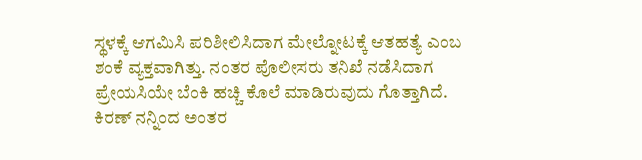ಸ್ಥಳಕ್ಕೆ ಆಗಮಿಸಿ ಪರಿಶೀಲಿಸಿದಾಗ ಮೇಲ್ನೋಟಕ್ಕೆ ಆತಹತ್ಯೆ ಎಂಬ ಶಂಕೆ ವ್ಯಕ್ತವಾಗಿತ್ತು. ನಂತರ ಪೊಲೀಸರು ತನಿಖೆ ನಡೆಸಿದಾಗ ಪ್ರೇಯಸಿಯೇ ಬೆಂಕಿ ಹಚ್ಚಿ ಕೊಲೆ ಮಾಡಿರುವುದು ಗೊತ್ತಾಗಿದೆ.
ಕಿರಣ್ ನನ್ನಿಂದ ಅಂತರ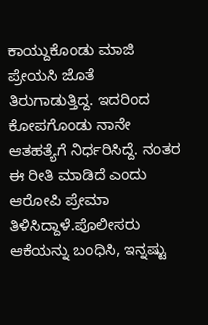ಕಾಯ್ದುಕೊಂಡು ಮಾಜಿ ಪ್ರೇಯಸಿ ಜೊತೆ ತಿರುಗಾಡುತ್ತಿದ್ದ. ಇದರಿಂದ ಕೋಪಗೊಂಡು ನಾನೇ ಆತಹತ್ಯೆಗೆ ನಿರ್ಧರಿಸಿದ್ದೆ. ನಂತರ ಈ ರೀತಿ ಮಾಡಿದೆ ಎಂದು ಆರೋಪಿ ಪ್ರೇಮಾ ತಿಳಿಸಿದ್ದಾಳೆ.ಪೊಲೀಸರು ಆಕೆಯನ್ನು ಬಂಧಿಸಿ, ಇನ್ನಷ್ಟು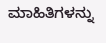ಮಾಹಿತಿಗಳನ್ನು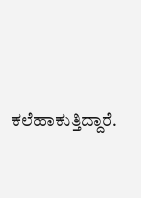ಕಲೆಹಾಕುತ್ತಿದ್ದಾರೆ.